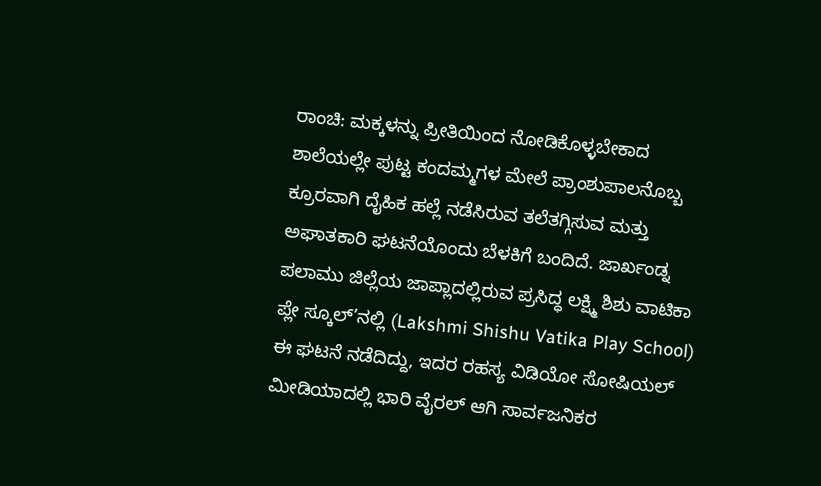ರಾಂಚಿ: ಮಕ್ಕಳನ್ನು ಪ್ರೀತಿಯಿಂದ ನೋಡಿಕೊಳ್ಳಬೇಕಾದ ಶಾಲೆಯಲ್ಲೇ ಪುಟ್ಟ ಕಂದಮ್ಮಗಳ ಮೇಲೆ ಪ್ರಾಂಶುಪಾಲನೊಬ್ಬ ಕ್ರೂರವಾಗಿ ದೈಹಿಕ ಹಲ್ಲೆ ನಡೆಸಿರುವ ತಲೆತಗ್ಗಿಸುವ ಮತ್ತು ಅಘಾತಕಾರಿ ಘಟನೆಯೊಂದು ಬೆಳಕಿಗೆ ಬಂದಿದೆ. ಜಾರ್ಖಂಡ್ನ ಪಲಾಮು ಜಿಲ್ಲೆಯ ಜಾಪ್ಲಾದಲ್ಲಿರುವ ಪ್ರಸಿದ್ಧ ಲಕ್ಷ್ಮಿ ಶಿಶು ವಾಟಿಕಾ ಪ್ಲೇ ಸ್ಕೂಲ್’ನಲ್ಲಿ (Lakshmi Shishu Vatika Play School) ಈ ಘಟನೆ ನಡೆದಿದ್ದು, ಇದರ ರಹಸ್ಯ ವಿಡಿಯೋ ಸೋಷಿಯಲ್ ಮೀಡಿಯಾದಲ್ಲಿ ಭಾರಿ ವೈರಲ್ ಆಗಿ ಸಾರ್ವಜನಿಕರ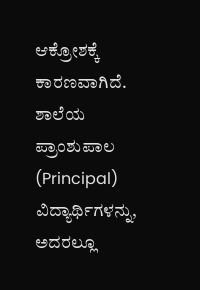ಆಕ್ರೋಶಕ್ಕೆ ಕಾರಣವಾಗಿದೆ.
ಶಾಲೆಯ ಪ್ರಾಂಶುಪಾಲ (Principal) ವಿದ್ಯಾರ್ಥಿಗಳನ್ನು, ಅದರಲ್ಲೂ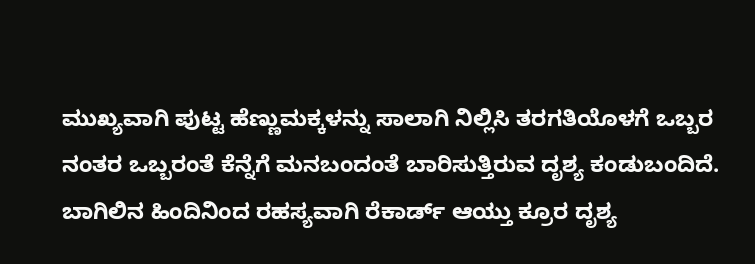ಮುಖ್ಯವಾಗಿ ಪುಟ್ಟ ಹೆಣ್ಣುಮಕ್ಕಳನ್ನು ಸಾಲಾಗಿ ನಿಲ್ಲಿಸಿ ತರಗತಿಯೊಳಗೆ ಒಬ್ಬರ ನಂತರ ಒಬ್ಬರಂತೆ ಕೆನ್ನೆಗೆ ಮನಬಂದಂತೆ ಬಾರಿಸುತ್ತಿರುವ ದೃಶ್ಯ ಕಂಡುಬಂದಿದೆ.
ಬಾಗಿಲಿನ ಹಿಂದಿನಿಂದ ರಹಸ್ಯವಾಗಿ ರೆಕಾರ್ಡ್ ಆಯ್ತು ಕ್ರೂರ ದೃಶ್ಯ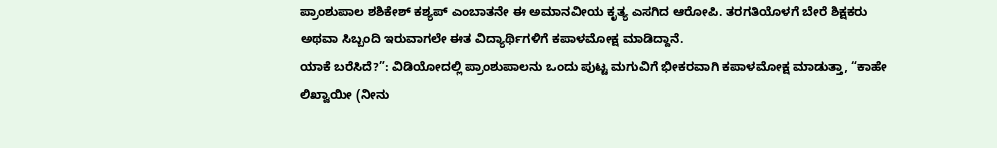ಪ್ರಾಂಶುಪಾಲ ಶಶಿಕೇಶ್ ಕಶ್ಯಪ್ ಎಂಬಾತನೇ ಈ ಅಮಾನವೀಯ ಕೃತ್ಯ ಎಸಗಿದ ಆರೋಪಿ. ತರಗತಿಯೊಳಗೆ ಬೇರೆ ಶಿಕ್ಷಕರು ಅಥವಾ ಸಿಬ್ಬಂದಿ ಇರುವಾಗಲೇ ಈತ ವಿದ್ಯಾರ್ಥಿಗಳಿಗೆ ಕಪಾಳಮೋಕ್ಷ ಮಾಡಿದ್ದಾನೆ.
ಯಾಕೆ ಬರೆಸಿದೆ?”: ವಿಡಿಯೋದಲ್ಲಿ ಪ್ರಾಂಶುಪಾಲನು ಒಂದು ಪುಟ್ಟ ಮಗುವಿಗೆ ಭೀಕರವಾಗಿ ಕಪಾಳಮೋಕ್ಷ ಮಾಡುತ್ತಾ, “ಕಾಹೇ ಲಿಖ್ವಾಯೀ (ನೀನು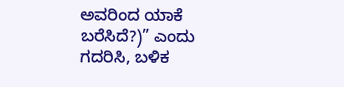ಅವರಿಂದ ಯಾಕೆ ಬರೆಸಿದೆ?)” ಎಂದು ಗದರಿಸಿ, ಬಳಿಕ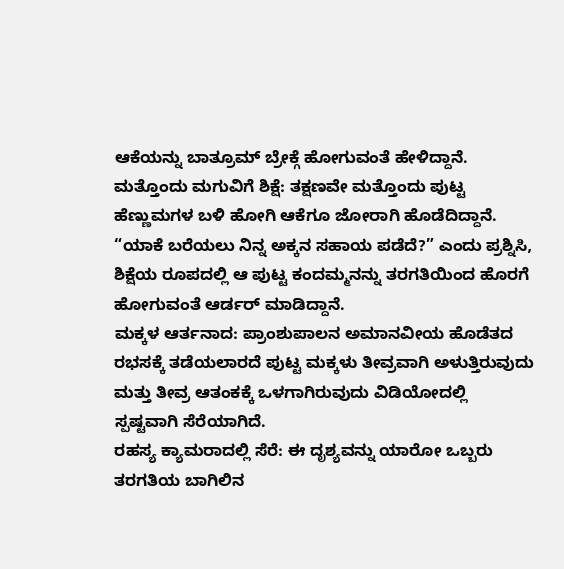ಆಕೆಯನ್ನು ಬಾತ್ರೂಮ್ ಬ್ರೇಕ್ಗೆ ಹೋಗುವಂತೆ ಹೇಳಿದ್ದಾನೆ.
ಮತ್ತೊಂದು ಮಗುವಿಗೆ ಶಿಕ್ಷೆ: ತಕ್ಷಣವೇ ಮತ್ತೊಂದು ಪುಟ್ಟ ಹೆಣ್ಣುಮಗಳ ಬಳಿ ಹೋಗಿ ಆಕೆಗೂ ಜೋರಾಗಿ ಹೊಡೆದಿದ್ದಾನೆ. “ಯಾಕೆ ಬರೆಯಲು ನಿನ್ನ ಅಕ್ಕನ ಸಹಾಯ ಪಡೆದೆ?” ಎಂದು ಪ್ರಶ್ನಿಸಿ, ಶಿಕ್ಷೆಯ ರೂಪದಲ್ಲಿ ಆ ಪುಟ್ಟ ಕಂದಮ್ಮನನ್ನು ತರಗತಿಯಿಂದ ಹೊರಗೆ ಹೋಗುವಂತೆ ಆರ್ಡರ್ ಮಾಡಿದ್ದಾನೆ.
ಮಕ್ಕಳ ಆರ್ತನಾದ: ಪ್ರಾಂಶುಪಾಲನ ಅಮಾನವೀಯ ಹೊಡೆತದ ರಭಸಕ್ಕೆ ತಡೆಯಲಾರದೆ ಪುಟ್ಟ ಮಕ್ಕಳು ತೀವ್ರವಾಗಿ ಅಳುತ್ತಿರುವುದು ಮತ್ತು ತೀವ್ರ ಆತಂಕಕ್ಕೆ ಒಳಗಾಗಿರುವುದು ವಿಡಿಯೋದಲ್ಲಿ ಸ್ಪಷ್ಟವಾಗಿ ಸೆರೆಯಾಗಿದೆ.
ರಹಸ್ಯ ಕ್ಯಾಮರಾದಲ್ಲಿ ಸೆರೆ: ಈ ದೃಶ್ಯವನ್ನು ಯಾರೋ ಒಬ್ಬರು ತರಗತಿಯ ಬಾಗಿಲಿನ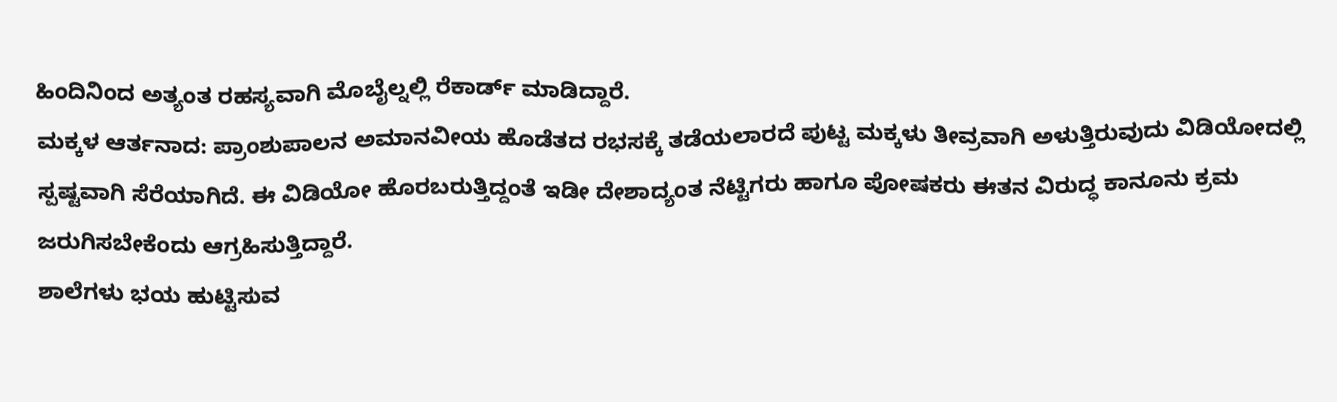ಹಿಂದಿನಿಂದ ಅತ್ಯಂತ ರಹಸ್ಯವಾಗಿ ಮೊಬೈಲ್ನಲ್ಲಿ ರೆಕಾರ್ಡ್ ಮಾಡಿದ್ದಾರೆ.
ಮಕ್ಕಳ ಆರ್ತನಾದ: ಪ್ರಾಂಶುಪಾಲನ ಅಮಾನವೀಯ ಹೊಡೆತದ ರಭಸಕ್ಕೆ ತಡೆಯಲಾರದೆ ಪುಟ್ಟ ಮಕ್ಕಳು ತೀವ್ರವಾಗಿ ಅಳುತ್ತಿರುವುದು ವಿಡಿಯೋದಲ್ಲಿ ಸ್ಪಷ್ಟವಾಗಿ ಸೆರೆಯಾಗಿದೆ. ಈ ವಿಡಿಯೋ ಹೊರಬರುತ್ತಿದ್ದಂತೆ ಇಡೀ ದೇಶಾದ್ಯಂತ ನೆಟ್ಟಿಗರು ಹಾಗೂ ಪೋಷಕರು ಈತನ ವಿರುದ್ಧ ಕಾನೂನು ಕ್ರಮ ಜರುಗಿಸಬೇಕೆಂದು ಆಗ್ರಹಿಸುತ್ತಿದ್ದಾರೆ.
ಶಾಲೆಗಳು ಭಯ ಹುಟ್ಟಿಸುವ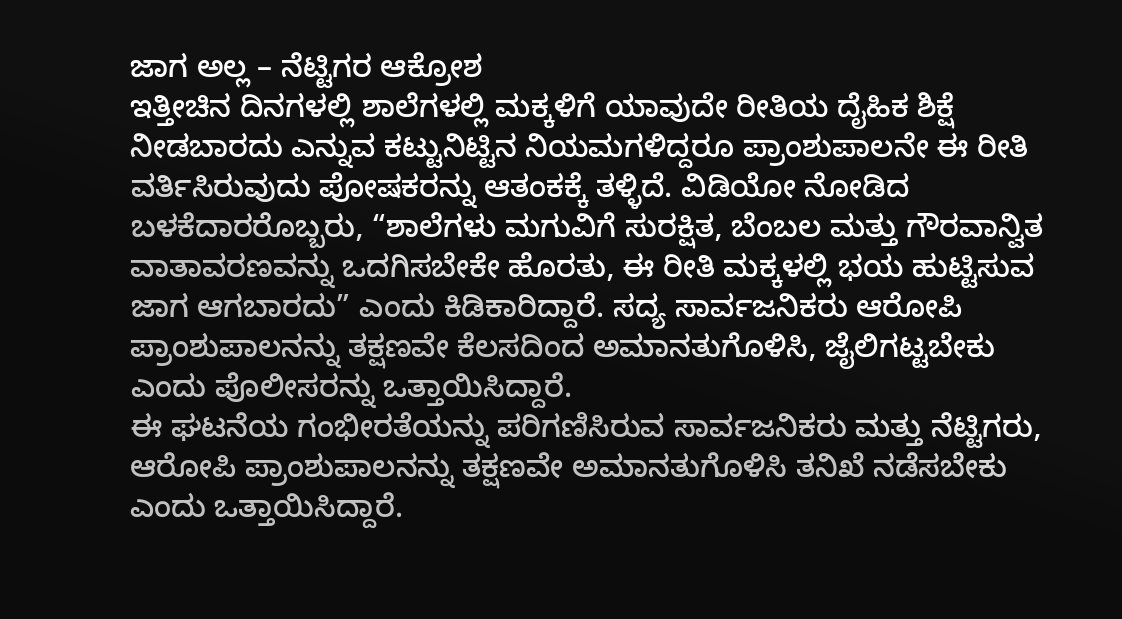ಜಾಗ ಅಲ್ಲ – ನೆಟ್ಟಿಗರ ಆಕ್ರೋಶ
ಇತ್ತೀಚಿನ ದಿನಗಳಲ್ಲಿ ಶಾಲೆಗಳಲ್ಲಿ ಮಕ್ಕಳಿಗೆ ಯಾವುದೇ ರೀತಿಯ ದೈಹಿಕ ಶಿಕ್ಷೆ ನೀಡಬಾರದು ಎನ್ನುವ ಕಟ್ಟುನಿಟ್ಟಿನ ನಿಯಮಗಳಿದ್ದರೂ ಪ್ರಾಂಶುಪಾಲನೇ ಈ ರೀತಿ ವರ್ತಿಸಿರುವುದು ಪೋಷಕರನ್ನು ಆತಂಕಕ್ಕೆ ತಳ್ಳಿದೆ. ವಿಡಿಯೋ ನೋಡಿದ ಬಳಕೆದಾರರೊಬ್ಬರು, “ಶಾಲೆಗಳು ಮಗುವಿಗೆ ಸುರಕ್ಷಿತ, ಬೆಂಬಲ ಮತ್ತು ಗೌರವಾನ್ವಿತ ವಾತಾವರಣವನ್ನು ಒದಗಿಸಬೇಕೇ ಹೊರತು, ಈ ರೀತಿ ಮಕ್ಕಳಲ್ಲಿ ಭಯ ಹುಟ್ಟಿಸುವ ಜಾಗ ಆಗಬಾರದು” ಎಂದು ಕಿಡಿಕಾರಿದ್ದಾರೆ. ಸದ್ಯ ಸಾರ್ವಜನಿಕರು ಆರೋಪಿ ಪ್ರಾಂಶುಪಾಲನನ್ನು ತಕ್ಷಣವೇ ಕೆಲಸದಿಂದ ಅಮಾನತುಗೊಳಿಸಿ, ಜೈಲಿಗಟ್ಟಬೇಕು ಎಂದು ಪೊಲೀಸರನ್ನು ಒತ್ತಾಯಿಸಿದ್ದಾರೆ.
ಈ ಘಟನೆಯ ಗಂಭೀರತೆಯನ್ನು ಪರಿಗಣಿಸಿರುವ ಸಾರ್ವಜನಿಕರು ಮತ್ತು ನೆಟ್ಟಿಗರು, ಆರೋಪಿ ಪ್ರಾಂಶುಪಾಲನನ್ನು ತಕ್ಷಣವೇ ಅಮಾನತುಗೊಳಿಸಿ ತನಿಖೆ ನಡೆಸಬೇಕು ಎಂದು ಒತ್ತಾಯಿಸಿದ್ದಾರೆ.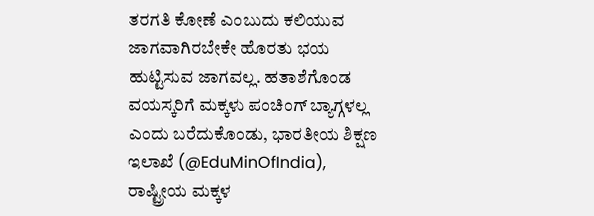ತರಗತಿ ಕೋಣೆ ಎಂಬುದು ಕಲಿಯುವ ಜಾಗವಾಗಿರಬೇಕೇ ಹೊರತು ಭಯ ಹುಟ್ಟಿಸುವ ಜಾಗವಲ್ಲ. ಹತಾಶೆಗೊಂಡ ವಯಸ್ಕರಿಗೆ ಮಕ್ಕಳು ಪಂಚಿಂಗ್ ಬ್ಯಾಗ್ಗಳಲ್ಲ ಎಂದು ಬರೆದುಕೊಂಡು, ಭಾರತೀಯ ಶಿಕ್ಷಣ ಇಲಾಖೆ (@EduMinOfIndia), ರಾಷ್ಟ್ರೀಯ ಮಕ್ಕಳ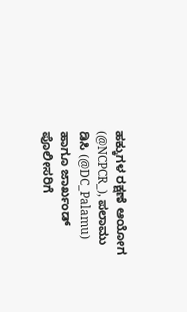ಹಕ್ಕುಗಳ ರಕ್ಷಣೆ ಆಯೋಗ (@NCPCR_), ಪಲಾಮು ಡಿಸಿ (@DC_Palamu) ಹಾಗೂ ಜಾರ್ಖಂಡ್ ಪೊಲೀಸರಿಗೆ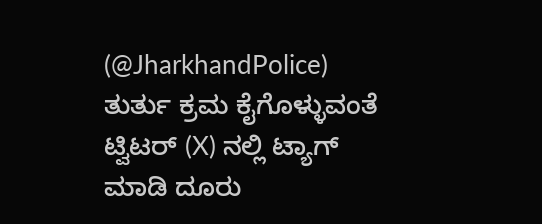(@JharkhandPolice) ತುರ್ತು ಕ್ರಮ ಕೈಗೊಳ್ಳುವಂತೆ ಟ್ವಿಟರ್ (X) ನಲ್ಲಿ ಟ್ಯಾಗ್ ಮಾಡಿ ದೂರು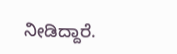ನೀಡಿದ್ದಾರೆ.